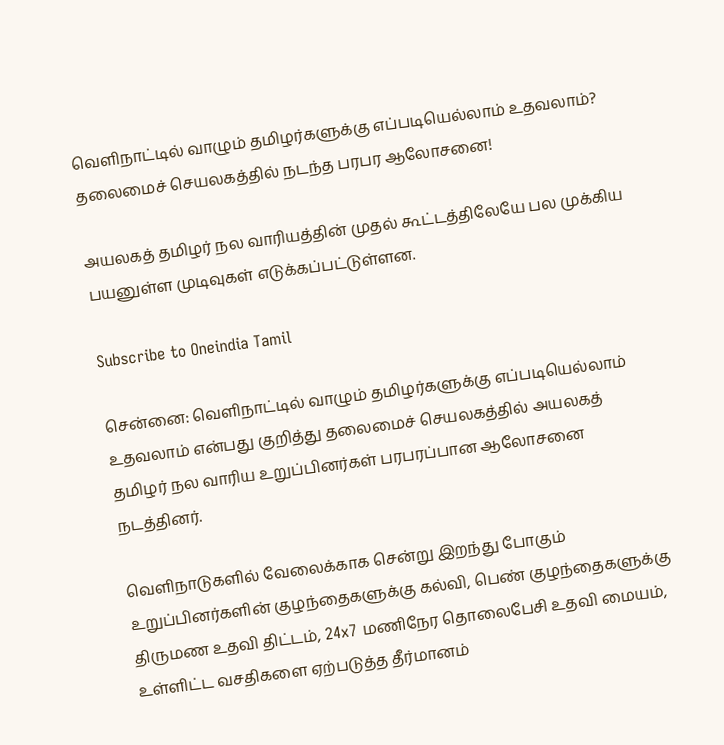வெளிநாட்டில் வாழும் தமிழர்களுக்கு எப்படியெல்லாம் உதவலாம்? தலைமைச் செயலகத்தில் நடந்த பரபர ஆலோசனை!

அயலகத் தமிழர் நல வாரியத்தின் முதல் கூட்டத்திலேயே பல முக்கிய பயனுள்ள முடிவுகள் எடுக்கப்பட்டுள்ளன.

Subscribe to Oneindia Tamil

சென்னை: வெளிநாட்டில் வாழும் தமிழர்களுக்கு எப்படியெல்லாம் உதவலாம் என்பது குறித்து தலைமைச் செயலகத்தில் அயலகத் தமிழர் நல வாரிய உறுப்பினர்கள் பரபரப்பான ஆலோசனை நடத்தினர்.

வெளிநாடுகளில் வேலைக்காக சென்று இறந்து போகும் உறுப்பினர்களின் குழந்தைகளுக்கு கல்வி, பெண் குழந்தைகளுக்கு திருமண உதவி திட்டம், 24x7 மணிநேர தொலைபேசி உதவி மையம், உள்ளிட்ட வசதிகளை ஏற்படுத்த தீர்மானம்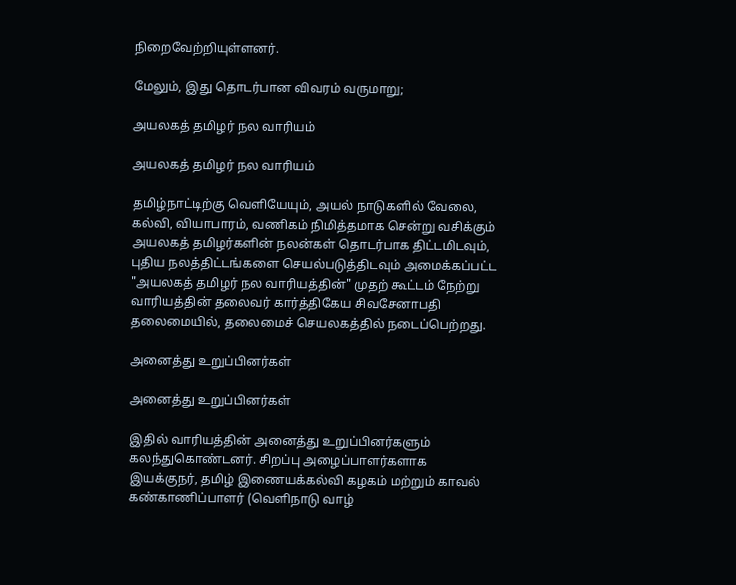நிறைவேற்றியுள்ளனர்.

மேலும், இது தொடர்பான விவரம் வருமாறு;

அயலகத் தமிழர் நல வாரியம்

அயலகத் தமிழர் நல வாரியம்

தமிழ்நாட்டிற்கு வெளியேயும், அயல் நாடுகளில் வேலை, கல்வி, வியாபாரம், வணிகம் நிமித்தமாக சென்று வசிக்கும் அயலகத் தமிழர்களின் நலன்கள் தொடர்பாக திட்டமிடவும், புதிய நலத்திட்டங்களை செயல்படுத்திடவும் அமைக்கப்பட்ட "அயலகத் தமிழர் நல வாரியத்தின்" முதற் கூட்டம் நேற்று வாரியத்தின் தலைவர் கார்த்திகேய சிவசேனாபதி தலைமையில், தலைமைச் செயலகத்தில் நடைப்பெற்றது.

அனைத்து உறுப்பினர்கள்

அனைத்து உறுப்பினர்கள்

இதில் வாரியத்தின் அனைத்து உறுப்பினர்களும் கலந்துகொண்டனர். சிறப்பு அழைப்பாளர்களாக இயக்குநர், தமிழ் இணையக்கல்வி கழகம் மற்றும் காவல் கண்காணிப்பாளர் (வெளிநாடு வாழ்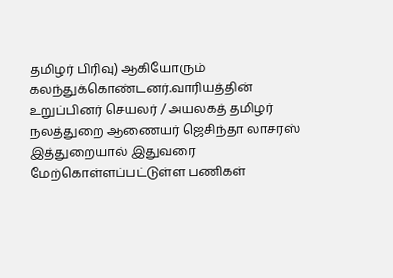தமிழர் பிரிவு) ஆகியோரும் கலந்துக்கொண்டனர்.வாரியத்தின் உறுப்பினர் செயலர் / அயலகத் தமிழர் நலத்துறை ஆணையர் ஜெசிந்தா லாசரஸ் இத்துறையால் இதுவரை மேற்கொள்ளப்பட்டுள்ள பணிகள்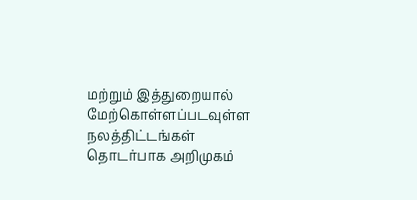மற்றும் இத்துறையால் மேற்கொள்ளப்படவுள்ள நலத்திட்டங்கள் தொடர்பாக அறிமுகம்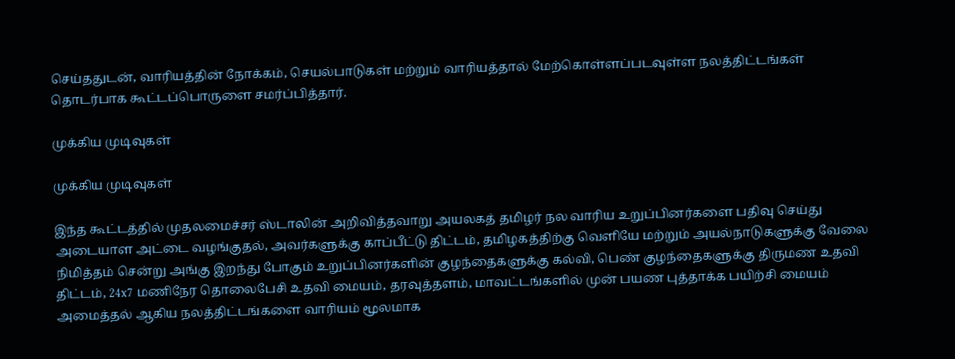செய்ததுடன், வாரியத்தின் நோக்கம், செயல்பாடுகள் மற்றும் வாரியத்தால் மேற்கொள்ளப்படவுள்ள நலத்திட்டங்கள் தொடர்பாக கூட்டப்பொருளை சமர்ப்பித்தார்.

முக்கிய முடிவுகள்

முக்கிய முடிவுகள்

இந்த கூட்டத்தில் முதலமைச்சர் ஸ்டாலின் அறிவித்தவாறு அயலகத் தமிழர் நல வாரிய உறுப்பினர்களை பதிவு செய்து அடையாள அட்டை வழங்குதல், அவர்களுக்கு காப்பீட்டு திட்டம், தமிழகத்திற்கு வெளியே மற்றும் அயல்நாடுகளுக்கு வேலை நிமித்தம் சென்று அங்கு இறந்து போகும் உறுப்பினர்களின் குழந்தைகளுக்கு கல்வி, பெண் குழந்தைகளுக்கு திருமண உதவி திட்டம், 24x7 மணிநேர தொலைபேசி உதவி மையம், தரவுத்தளம், மாவட்டங்களில் முன் பயண புத்தாக்க பயிற்சி மையம் அமைத்தல் ஆகிய நலத்திட்டங்களை வாரியம் மூலமாக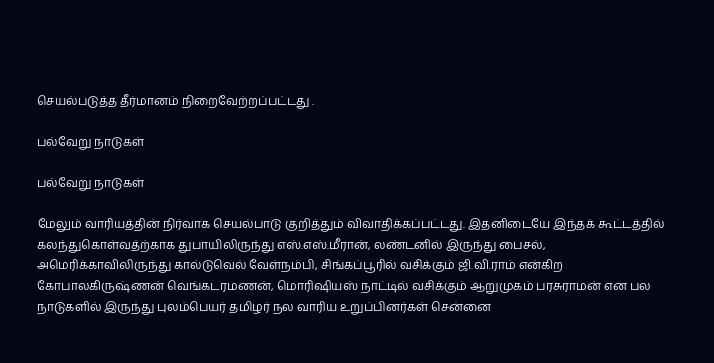செயல்படுத்த தீர்மானம் நிறைவேற்றப்பட்டது .

பல்வேறு நாடுகள்

பல்வேறு நாடுகள்

மேலும் வாரியத்தின் நிர்வாக செயல்பாடு குறித்தும் விவாதிக்கப்பட்டது. இதனிடையே இந்தக் கூட்டத்தில் கலந்துகொள்வத்ற்காக துபாயிலிருந்து எஸ்.எஸ்.மீரான், லண்டனில் இருந்து பைசல், அமெரிக்காவிலிருந்து கால்டுவெல் வேள்நம்பி, சிங்கப்பூரில் வசிக்கும் ஜி.வி.ராம் என்கிற கோபாலகிருஷ்ணன் வெங்கடரமணன், மொரிஷியஸ் நாட்டில் வசிக்கும் ஆறுமுகம் பரசுராமன் என பல நாடுகளில் இருந்து புலம்பெயர் தமிழர் நல வாரிய உறுப்பினர்கள் சென்னை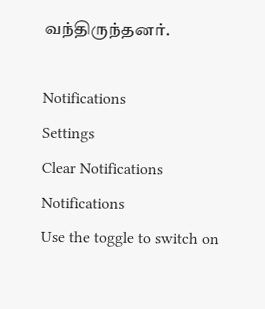வந்திருந்தனர்.

Notifications
Settings
Clear Notifications
Notifications
Use the toggle to switch on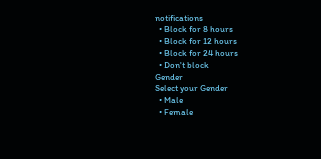notifications
  • Block for 8 hours
  • Block for 12 hours
  • Block for 24 hours
  • Don't block
Gender
Select your Gender
  • Male
  • Female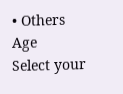• Others
Age
Select your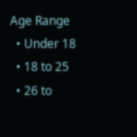Age Range
  • Under 18
  • 18 to 25
  • 26 to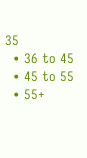35
  • 36 to 45
  • 45 to 55
  • 55+